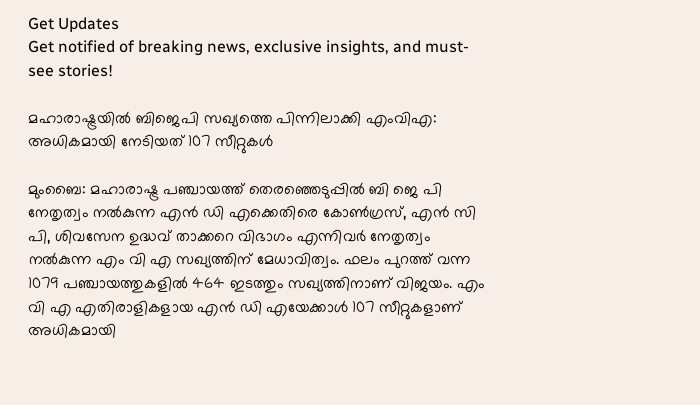Get Updates
Get notified of breaking news, exclusive insights, and must-see stories!

മഹാരാഷ്ട്രയില്‍ ബിജെപി സഖ്യത്തെ പിന്നിലാക്കി എംവിഎ: അധികമായി നേടിയത് 107 സീറ്റുകള്‍

മുംബൈ: മഹാരാഷ്ട്ര പഞ്ചായത്ത് തെരഞ്ഞെടുപ്പിൽ ബി ജെ പി നേതൃത്വം നല്‍കുന്ന എന്‍ ഡി എക്കെതിരെ കോണ്‍ഗ്രസ്, എന്‍ സി പി, ശിവസേന ഉദ്ധവ് താക്കറെ വിഭാഗം എന്നിവർ നേതൃത്വം നല്‍കുന്ന എം വി എ സഖ്യത്തിന് മേധാവിത്വം. ഫലം പുറത്ത് വന്ന 1079 പഞ്ചായത്തുകളില്‍ 464 ഇടത്തും സഖ്യത്തിനാണ് വിജയം. എം വി എ എതിരാളികളായ എൻ ഡി എയേക്കാൾ 107 സീറ്റുകളാണ് അധികമായി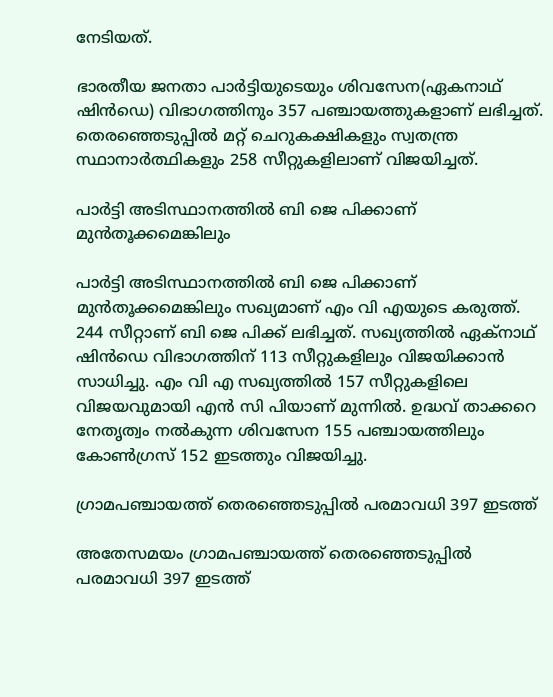നേടിയത്.

ഭാരതീയ ജനതാ പാർട്ടിയുടെയും ശിവസേന(ഏകനാഥ് ഷിൻഡെ) വിഭാഗത്തിനും 357 പഞ്ചായത്തുകളാണ് ലഭിച്ചത്. തെരഞ്ഞെടുപ്പിൽ മറ്റ് ചെറുകക്ഷികളും സ്വതന്ത്ര സ്ഥാനാർത്ഥികളും 258 സീറ്റുകളിലാണ് വിജയിച്ചത്.

പാർട്ടി അടിസ്ഥാനത്തില്‍ ബി ജെ പിക്കാണ് മുന്‍തൂക്കമെങ്കിലും

പാർട്ടി അടിസ്ഥാനത്തില്‍ ബി ജെ പിക്കാണ് മുന്‍തൂക്കമെങ്കിലും സഖ്യമാണ് എം വി എയുടെ കരുത്ത്. 244 സീറ്റാണ് ബി ജെ പിക്ക് ലഭിച്ചത്. സഖ്യത്തില്‍ ഏക്നാഥ് ഷിന്‍ഡെ വിഭാഗത്തിന് 113 സീറ്റുകളിലും വിജയിക്കാന്‍ സാധിച്ചു. എം വി എ സഖ്യത്തില്‍ 157 സീറ്റുകളിലെ വിജയവുമായി എന്‍ സി പിയാണ് മുന്നില്‍. ഉദ്ധവ് താക്കറെ നേതൃത്വം നല്‍കുന്ന ശിവസേന 155 പഞ്ചായത്തിലും കോണ്‍ഗ്രസ് 152 ഇടത്തും വിജയിച്ചു.

ഗ്രാമപഞ്ചായത്ത് തെരഞ്ഞെടുപ്പിൽ പരമാവധി 397 ഇടത്ത്

അതേസമയം ഗ്രാമപഞ്ചായത്ത് തെരഞ്ഞെടുപ്പിൽ പരമാവധി 397 ഇടത്ത്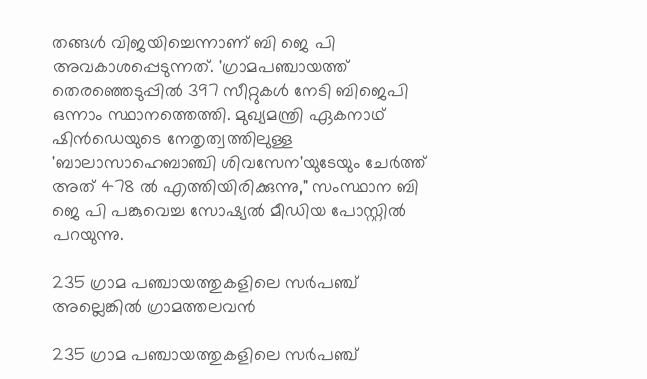തങ്ങള്‍ വിജയിച്ചെന്നാണ് ബി ജെ പി അവകാശപ്പെടുന്നത്. 'ഗ്രാമപഞ്ചായത്ത് തെരഞ്ഞെടുപ്പിൽ 397 സീറ്റുകൾ നേടി ബിജെപി ഒന്നാം സ്ഥാനത്തെത്തി. മുഖ്യമന്ത്രി ഏകനാഥ് ഷിൻഡെയുടെ നേതൃത്വത്തിലുള്ള 'ബാലാസാഹെബാഞ്ചി ശിവസേന'യുടേയും ചേർത്ത് അത് 478 ൽ എത്തിയിരിക്കുന്നു," സംസ്ഥാന ബി ജെ പി പങ്കുവെച്ച സോഷ്യൽ മീഡിയ പോസ്റ്റിൽ പറയുന്നു.

235 ഗ്രാമ പഞ്ചായത്തുകളിലെ സർപഞ്ച് അല്ലെങ്കിൽ ഗ്രാമത്തലവൻ

235 ഗ്രാമ പഞ്ചായത്തുകളിലെ സർപഞ്ച്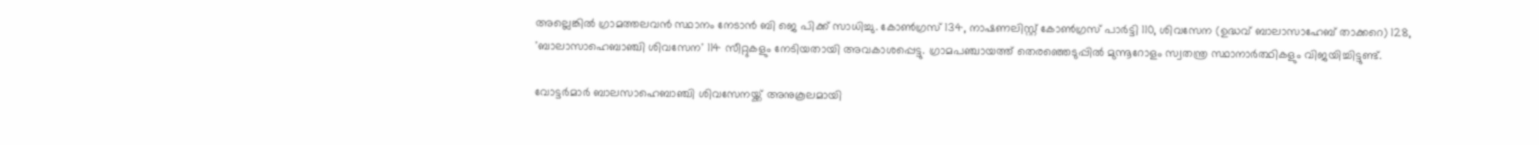അല്ലെങ്കിൽ ഗ്രാമത്തലവൻ സ്ഥാനം നേടാന്‍ ബി ജെ പിക്ക് സാധിച്ചു. കോൺഗ്രസ് 134, നാഷണലിസ്റ്റ് കോൺഗ്രസ് പാർട്ടി 110, ശിവസേന (ഉദ്ധവ് ബാലാസാഹേബ് താക്കറെ) 128, 'ബാലാസാഹെബാഞ്ചി ശിവസേന' 114 സീറ്റുകളും നേടിയതായി അവകാശപ്പെട്ടു. ഗ്രാമപഞ്ചായത്ത് തെരഞ്ഞെടുപ്പിൽ മുന്നൂറോളം സ്വതന്ത്ര സ്ഥാനാർത്ഥികളും വിജയിച്ചിട്ടുണ്ട്.

വോട്ടർമാർ ബാലസാഹെബാഞ്ചി ശിവസേനയ്ക്ക് അനുകൂലമായി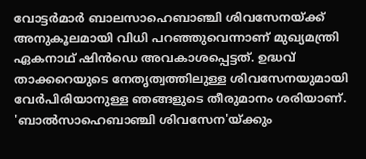വോട്ടർമാർ ബാലസാഹെബാഞ്ചി ശിവസേനയ്ക്ക് അനുകൂലമായി വിധി പറഞ്ഞുവെന്നാണ് മുഖ്യമന്ത്രി ഏകനാഥ് ഷിൻഡെ അവകാശപ്പെട്ടത്. ഉദ്ധവ് താക്കറെയുടെ നേതൃത്വത്തിലുള്ള ശിവസേനയുമായി വേർപിരിയാനുള്ള ഞങ്ങളുടെ തീരുമാനം ശരിയാണ്. 'ബാൽസാഹെബാഞ്ചി ശിവസേന'യ്ക്കും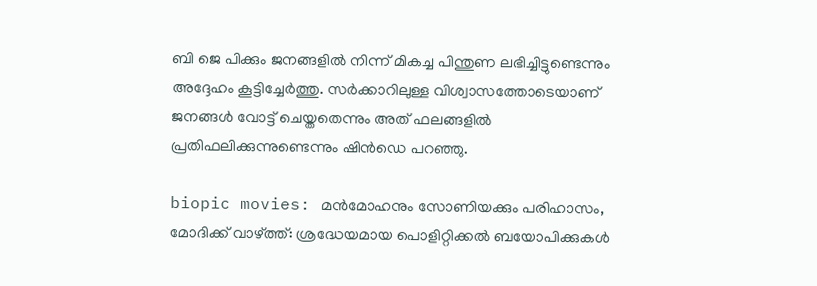ബി ജെ പിക്കും ജനങ്ങളിൽ നിന്ന് മികച്ച പിന്തുണ ലഭിച്ചിട്ടുണ്ടെന്നും അദ്ദേഹം കൂട്ടിച്ചേർത്തു. സർക്കാറിലുള്ള വിശ്വാസത്തോടെയാണ് ജനങ്ങൾ വോട്ട് ചെയ്തതെന്നും അത് ഫലങ്ങളിൽ പ്രതിഫലിക്കുന്നുണ്ടെന്നും ഷിൻഡെ പറഞ്ഞു.

biopic movies: മന്‍മോഹനും സോണിയക്കും പരിഹാസം, മോദിക്ക് വാഴ്ത്ത്: ശ്രദ്ധേയമായ പൊളിറ്റിക്കല്‍ ബയോപിക്കുകള്‍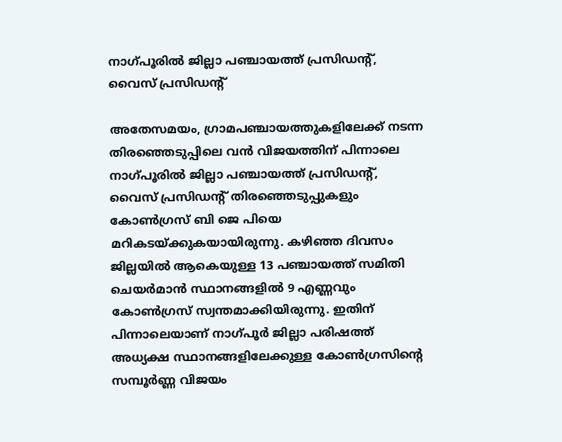നാഗ്പൂരില്‍ ജില്ലാ പഞ്ചായത്ത് പ്രസിഡന്റ്, വൈസ് പ്രസിഡന്റ്

അതേസമയം, ഗ്രാമപഞ്ചായത്തുകളിലേക്ക് നടന്ന തിരഞ്ഞെടുപ്പിലെ വന്‍ വിജയത്തിന് പിന്നാലെ നാഗ്പൂരില്‍ ജില്ലാ പഞ്ചായത്ത് പ്രസിഡന്റ്, വൈസ് പ്രസിഡന്റ് തിരഞ്ഞെടുപ്പുകളും കോണ്‍ഗ്രസ് ബി ജെ പിയെ മറികടയ്ക്കുകയായിരുന്നു. കഴിഞ്ഞ ദിവസം ജില്ലയില്‍ ആകെയുള്ള 13 പഞ്ചായത്ത് സമിതി ചെയർമാൻ സ്ഥാനങ്ങളിൽ 9 എണ്ണവും കോണ്‍ഗ്രസ് സ്വന്തമാക്കിയിരുന്നു. ഇതിന് പിന്നാലെയാണ് നാഗ്പൂർ ജില്ലാ പരിഷത്ത് അധ്യക്ഷ സ്ഥാനങ്ങളിലേക്കുള്ള കോണ്‍ഗ്രസിന്റെ സമ്പൂർണ്ണ വിജയം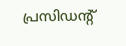പ്രസിഡന്റ്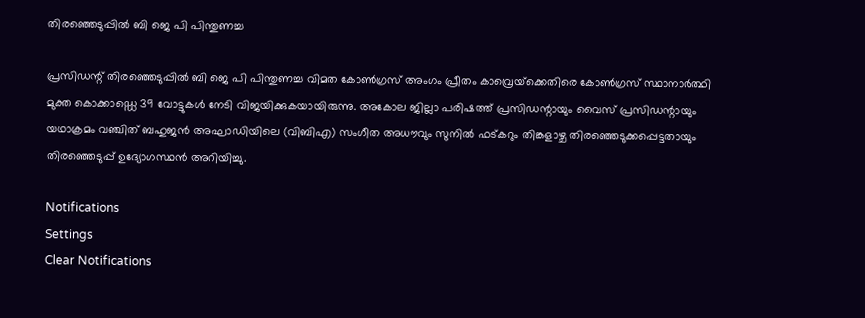തിരഞ്ഞെടുപ്പിൽ ബി ജെ പി പിന്തുണച്ച

പ്രസിഡന്റ് തിരഞ്ഞെടുപ്പിൽ ബി ജെ പി പിന്തുണച്ച വിമത കോൺഗ്രസ് അംഗം പ്രീതം കാവ്രെയ്‌ക്കെതിരെ കോൺഗ്രസ് സ്ഥാനാർത്ഥി മുക്ത കൊക്കാഡ്ഡെ 39 വോട്ടുകൾ നേടി വിജയിക്കുകയായിരുന്നു. അകോല ജില്ലാ പരിഷത്ത് പ്രസിഡന്റായും വൈസ് പ്രസിഡന്റായും യഥാക്രമം വഞ്ചിത് ബഹുജൻ അഘാഡിയിലെ (വിബിഎ) സംഗീത അധൗവും സുനിൽ ഫട്‌കറും തിങ്കളാഴ്ച തിരഞ്ഞെടുക്കപ്പെട്ടതായും തിരഞ്ഞെടുപ്പ് ഉദ്യോഗസ്ഥൻ അറിയിച്ചു.

Notifications
Settings
Clear Notifications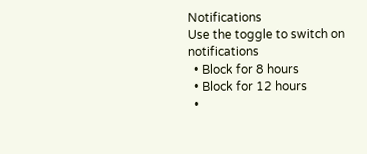Notifications
Use the toggle to switch on notifications
  • Block for 8 hours
  • Block for 12 hours
  •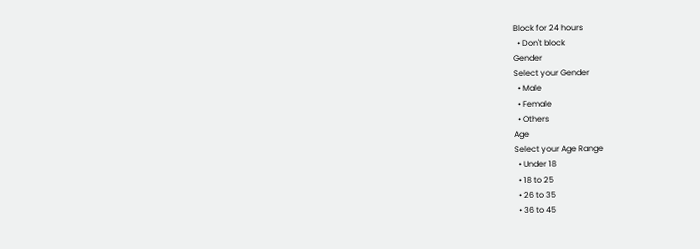Block for 24 hours
  • Don't block
Gender
Select your Gender
  • Male
  • Female
  • Others
Age
Select your Age Range
  • Under 18
  • 18 to 25
  • 26 to 35
  • 36 to 45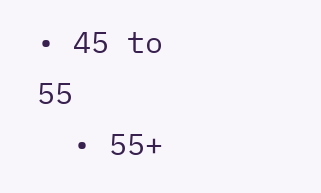• 45 to 55
  • 55+